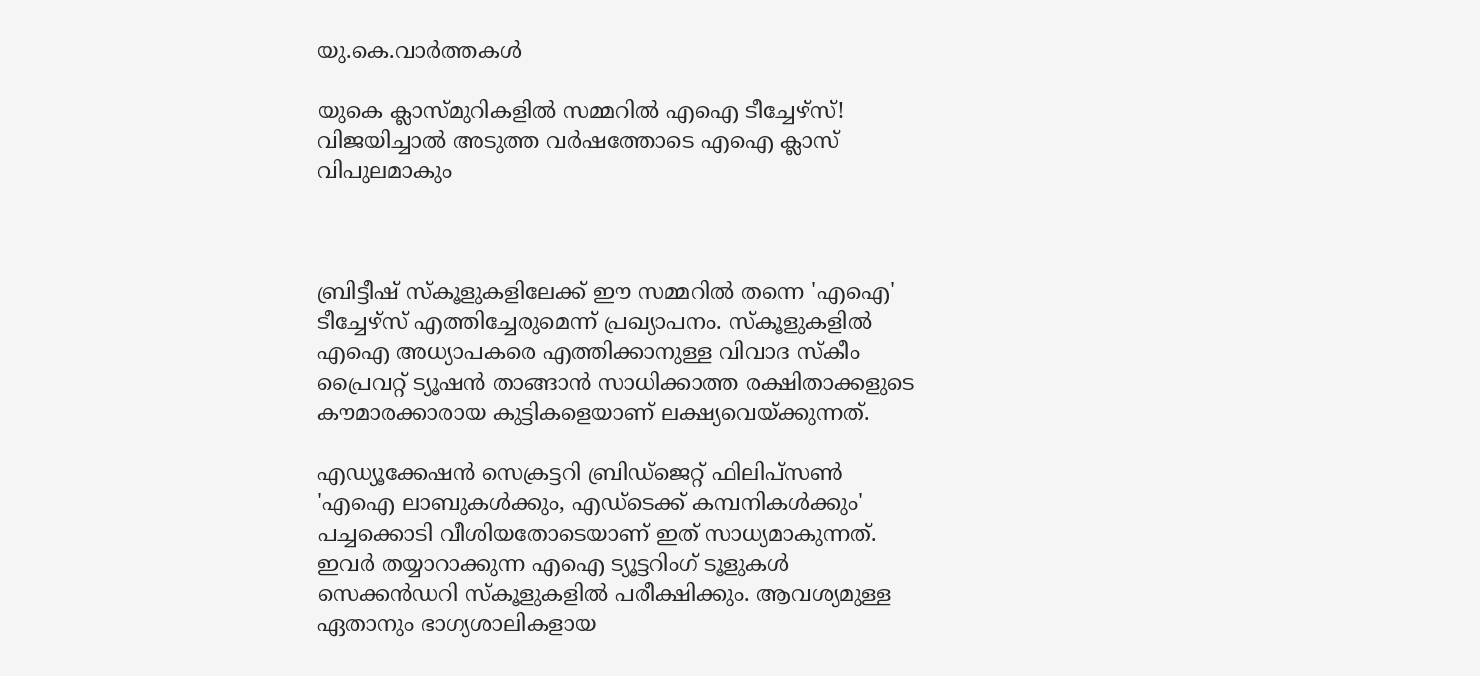യു.കെ.വാര്‍ത്തകള്‍

യുകെ ക്ലാസ്മുറികളില്‍ സമ്മറില്‍ എഐ ടീച്ചേഴ്‌സ്! വിജയിച്ചാല്‍ അടുത്ത വര്‍ഷത്തോടെ എഐ ക്ലാസ് വിപുലമാകും



ബ്രിട്ടീഷ് സ്‌കൂളുകളിലേക്ക് ഈ സമ്മറില്‍ തന്നെ 'എഐ' ടീച്ചേഴ്‌സ് എത്തിച്ചേരുമെന്ന് പ്രഖ്യാപനം. സ്‌കൂളുകളില്‍ എഐ അധ്യാപകരെ എത്തിക്കാനുള്ള വിവാദ സ്‌കീം പ്രൈവറ്റ് ട്യൂഷന്‍ താങ്ങാന്‍ സാധിക്കാത്ത രക്ഷിതാക്കളുടെ കൗമാരക്കാരായ കുട്ടികളെയാണ് ലക്ഷ്യവെയ്ക്കുന്നത്.

എഡ്യൂക്കേഷന്‍ സെക്രട്ടറി ബ്രിഡ്‌ജെറ്റ് ഫിലിപ്‌സണ്‍ 'എഐ ലാബുകള്‍ക്കും, എഡ്‌ടെക്ക് കമ്പനികള്‍ക്കും' പച്ചക്കൊടി വീശിയതോടെയാണ് ഇത് സാധ്യമാകുന്നത്. ഇവര്‍ തയ്യാറാക്കുന്ന എഐ ട്യൂട്ടറിംഗ് ടൂളുകള്‍ സെക്കന്‍ഡറി സ്‌കൂളുകളില്‍ പരീക്ഷിക്കും. ആവശ്യമുള്ള ഏതാനും ഭാഗ്യശാലികളായ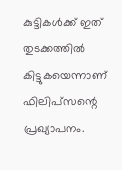കുട്ടികള്‍ക്ക് ഇത് തുടക്കത്തില്‍ കിട്ടുകയെന്നാണ് ഫിലിപ്‌സന്റെ പ്രഖ്യാപനം.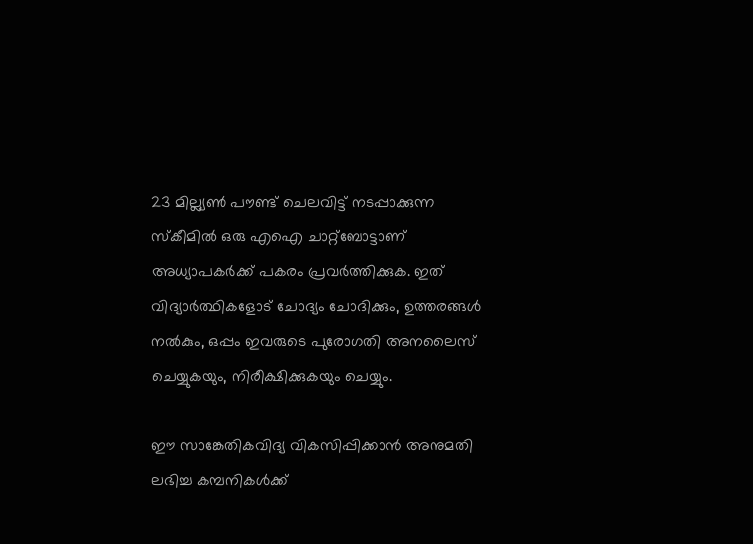23 മില്ല്യണ്‍ പൗണ്ട് ചെലവിട്ട് നടപ്പാക്കുന്ന സ്‌കീമില്‍ ഒരു എഐ ചാറ്റ്‌ബോട്ടാണ് അധ്യാപകര്‍ക്ക് പകരം പ്രവര്‍ത്തിക്കുക. ഇത് വിദ്യാര്‍ത്ഥികളോട് ചോദ്യം ചോദിക്കും, ഉത്തരങ്ങള്‍ നല്‍കും, ഒപ്പം ഇവരുടെ പുരോഗതി അനലൈസ് ചെയ്യുകയും, നിരീക്ഷിക്കുകയും ചെയ്യും.

ഈ സാങ്കേതികവിദ്യ വികസിപ്പിക്കാന്‍ അനുമതി ലഭിച്ച കമ്പനികള്‍ക്ക്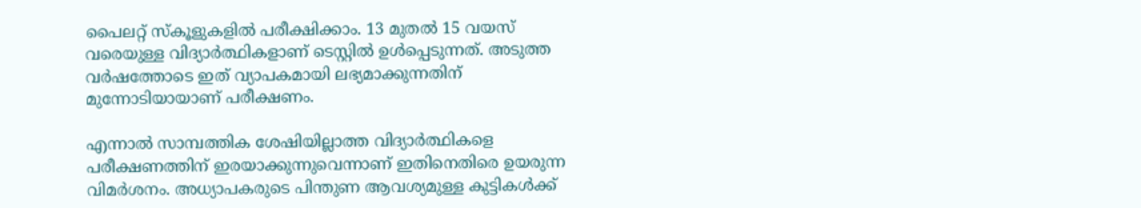പൈലറ്റ് സ്‌കൂളുകളില്‍ പരീക്ഷിക്കാം. 13 മുതല്‍ 15 വയസ് വരെയുള്ള വിദ്യാര്‍ത്ഥികളാണ് ടെസ്റ്റില്‍ ഉള്‍പ്പെടുന്നത്. അടുത്ത വര്‍ഷത്തോടെ ഇത് വ്യാപകമായി ലഭ്യമാക്കുന്നതിന് മുന്നോടിയായാണ് പരീക്ഷണം.

എന്നാല്‍ സാമ്പത്തിക ശേഷിയില്ലാത്ത വിദ്യാര്‍ത്ഥികളെ പരീക്ഷണത്തിന് ഇരയാക്കുന്നുവെന്നാണ് ഇതിനെതിരെ ഉയരുന്ന വിമര്‍ശനം. അധ്യാപകരുടെ പിന്തുണ ആവശ്യമുള്ള കുട്ടികള്‍ക്ക്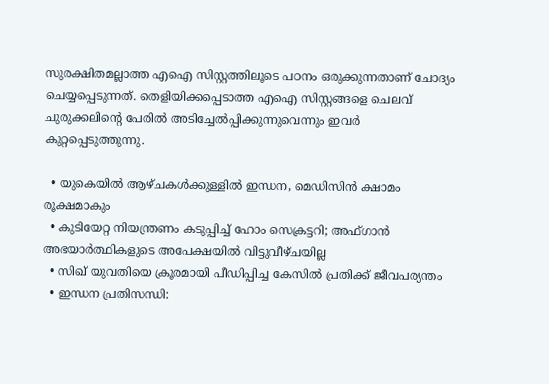സുരക്ഷിതമല്ലാത്ത എഐ സിസ്റ്റത്തിലൂടെ പഠനം ഒരുക്കുന്നതാണ് ചോദ്യം ചെയ്യപ്പെടുന്നത്. തെളിയിക്കപ്പെടാത്ത എഐ സിസ്റ്റങ്ങളെ ചെലവ് ചുരുക്കലിന്റെ പേരില്‍ അടിച്ചേല്‍പ്പിക്കുന്നുവെന്നും ഇവര്‍ കുറ്റപ്പെടുത്തുന്നു.

  • യുകെയില്‍ ആഴ്ചകള്‍ക്കുള്ളില്‍ ഇന്ധന, മെഡിസിന്‍ ക്ഷാമം രൂക്ഷമാകും
  • കുടിയേറ്റ നിയന്ത്രണം കടുപ്പിച്ച് ഹോം സെക്രട്ടറി; അഫ്ഗാന്‍ അഭയാര്‍ത്ഥികളുടെ അപേക്ഷയില്‍ വിട്ടുവീഴ്ചയില്ല
  • സിഖ് യുവതിയെ ക്രൂരമായി പീഡിപ്പിച്ച കേസില്‍ പ്രതിക്ക് ജീവപര്യന്തം
  • ഇന്ധന പ്രതിസന്ധി: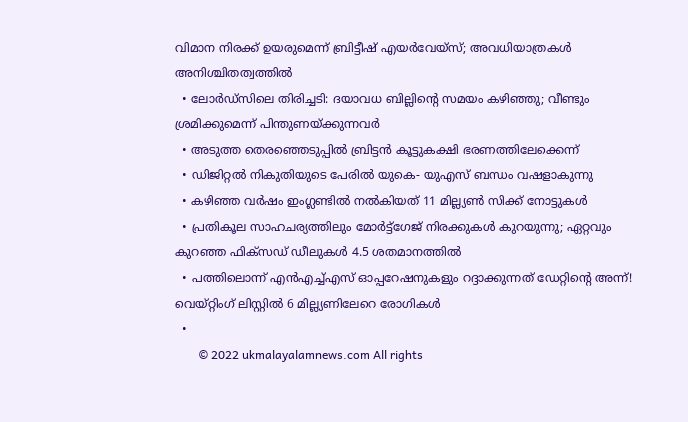വിമാന നിരക്ക് ഉയരുമെന്ന് ബ്രിട്ടീഷ് എയര്‍വേയ്‌സ്; അവധിയാത്രകള്‍ അനിശ്ചിതത്വത്തില്‍
  • ലോര്‍ഡ്‌സിലെ തിരിച്ചടി: ദയാവധ ബില്ലിന്റെ സമയം കഴിഞ്ഞു; വീണ്ടും ശ്രമിക്കുമെന്ന് പിന്തുണയ്ക്കുന്നവര്‍
  • അടുത്ത തെരഞ്ഞെടുപ്പില്‍ ബ്രിട്ടന്‍ കൂട്ടുകക്ഷി ഭരണത്തിലേക്കെന്ന്
  • ഡിജിറ്റല്‍ നികുതിയുടെ പേരില്‍ യുകെ- യുഎസ് ബന്ധം വഷളാകുന്നു
  • കഴിഞ്ഞ വര്‍ഷം ഇംഗ്ലണ്ടില്‍ നല്‍കിയത് 11 മില്ല്യണ്‍ സിക്ക് നോട്ടുകള്‍
  • പ്രതികൂല സാഹചര്യത്തിലും മോര്‍ട്ട്‌ഗേജ് നിരക്കുകള്‍ കുറയുന്നു; ഏറ്റവും കുറഞ്ഞ ഫിക്‌സഡ് ഡീലുകള്‍ 4.5 ശതമാനത്തില്‍
  • പത്തിലൊന്ന് എന്‍എച്ച്എസ് ഓപ്പറേഷനുകളും റദ്ദാക്കുന്നത് ഡേറ്റിന്റെ അന്ന്! വെയ്റ്റിംഗ് ലിസ്റ്റില്‍ 6 മില്ല്യണിലേറെ രോഗികള്‍
  •
        © 2022 ukmalayalamnews.com All rights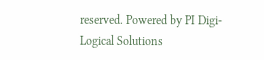reserved. Powered by PI Digi-Logical Solutions